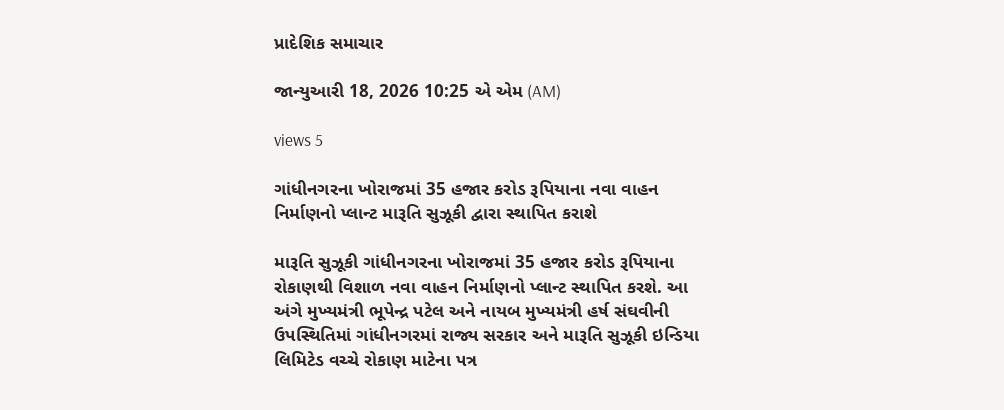પ્રાદેશિક સમાચાર

જાન્યુઆરી 18, 2026 10:25 એ એમ (AM)

views 5

ગાંધીનગરના ખોરાજમાં 35 હજાર કરોડ રૂપિયાના નવા વાહન નિર્માણનો પ્લાન્ટ મારૂતિ સુઝૂકી દ્વારા સ્થાપિત કરાશે

મારૂતિ સુઝૂકી ગાંધીનગરના ખોરાજમાં 35 હજાર કરોડ રૂપિયાના રોકાણથી વિશાળ નવા વાહન નિર્માણનો પ્લાન્ટ સ્થાપિત કરશે. આ અંગે મુખ્યમંત્રી ભૂપેન્દ્ર પટેલ અને નાયબ મુખ્યમંત્રી હર્ષ સંઘવીની ઉપસ્થિતિમાં ગાંધીનગરમાં રાજ્ય સરકાર અને મારૂતિ સુઝૂકી ઇન્ડિયા લિમિટેડ વચ્ચે રોકાણ માટેના પત્ર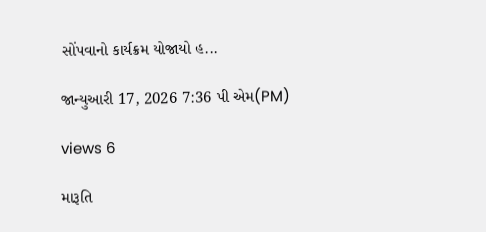સોંપવાનો કાર્યક્રમ યોજાયો હ...

જાન્યુઆરી 17, 2026 7:36 પી એમ(PM)

views 6

મારૂતિ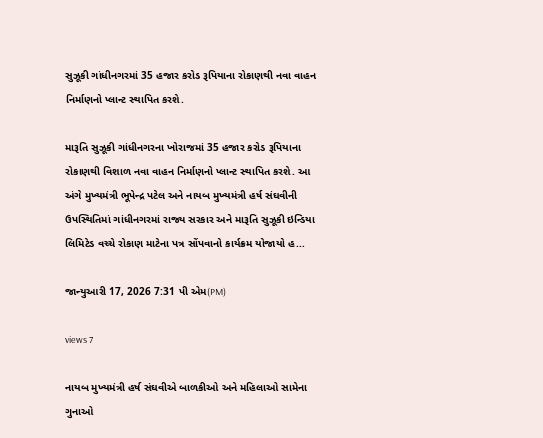સુઝૂકી ગાંધીનગરમાં 35 હજાર કરોડ રૂપિયાના રોકાણથી નવા વાહન નિર્માણનો પ્લાન્ટ સ્થાપિત કરશે.

મારૂતિ સુઝૂકી ગાંધીનગરના ખોરાજમાં 35 હજાર કરોડ રૂપિયાના રોકાણથી વિશાળ નવા વાહન નિર્માણનો પ્લાન્ટ સ્થાપિત કરશે. આ અંગે મુખ્યમંત્રી ભૂપેન્દ્ર પટેલ અને નાયબ મુખ્યમંત્રી હર્ષ સંઘવીની ઉપસ્થિતિમાં ગાંધીનગરમાં રાજ્ય સરકાર અને મારૂતિ સુઝૂકી ઇન્ડિયા લિમિટેડ વચ્ચે રોકાણ માટેના પત્ર સોંપવાનો કાર્યક્રમ યોજાયો હ...

જાન્યુઆરી 17, 2026 7:31 પી એમ(PM)

views 7

નાયબ મુખ્યમંત્રી હર્ષ સંઘવીએ બાળકીઓ અને મહિલાઓ સામેના ગુનાઓ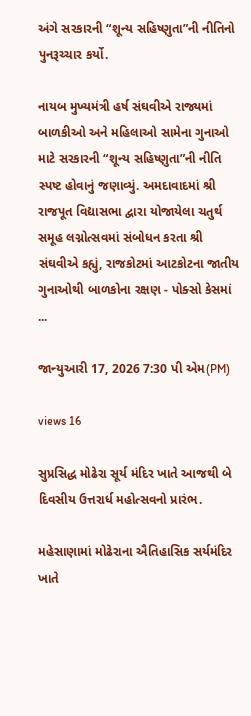અંગે સરકારની “શૂન્ય સહિષ્ણુતા”ની નીતિનો પુનરૂચ્ચાર કર્યો.

નાયબ મુખ્યમંત્રી હર્ષ સંઘવીએ રાજ્યમાં બાળકીઓ અને મહિલાઓ સામેના ગુનાઓ માટે સરકારની “શૂન્ય સહિષ્ણુતા”ની નીતિ સ્પષ્ટ હોવાનું જણાવ્યું. અમદાવાદમાં શ્રી રાજપૂત વિદ્યાસભા દ્વારા યોજાયેલા ચતુર્થ સમૂહ લગ્નોત્સવમાં સંબોધન કરતા શ્રી સંઘવીએ કહ્યું, રાજકોટમાં આટકોટના જાતીય ગુનાઓથી બાળકોના રક્ષણ - પોક્સો કેસમાં ...

જાન્યુઆરી 17, 2026 7:30 પી એમ(PM)

views 16

સુપ્રસિદ્ધ મોઢેરા સૂર્ય મંદિર ખાતે આજથી બે દિવસીય ઉત્તરાર્ધ મહોત્સવનો પ્રારંભ.

મહેસાણામાં મોઢેરાના ઐતિહાસિક સર્યમંદિર ખાતે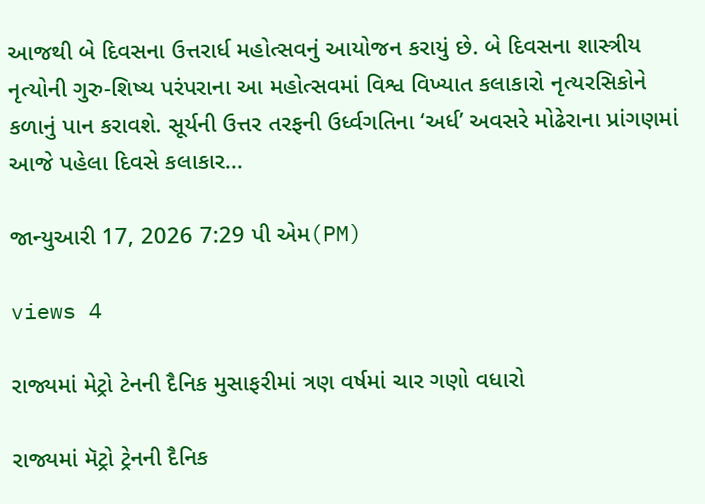આજથી બે દિવસના ઉત્તરાર્ધ મહોત્સવનું આયોજન કરાયું છે. બે દિવસના શાસ્ત્રીય નૃત્યોની ગુરુ-શિષ્ય પરંપરાના આ મહોત્સવમાં વિશ્વ વિખ્યાત કલાકારો નૃત્યરસિકોને કળાનું પાન કરાવશે. સૂર્યની ઉત્તર તરફની ઉર્ધ્વગતિના ‘અર્ધ’ અવસરે મોઢેરાના પ્રાંગણમાં આજે પહેલા દિવસે કલાકાર...

જાન્યુઆરી 17, 2026 7:29 પી એમ(PM)

views 4

રાજ્યમાં મેટ્રો ટેનની દૈનિક મુસાફરીમાં ત્રણ વર્ષમાં ચાર ગણો વધારો

રાજ્યમાં મૅટ્રો ટ્રેનની દૈનિક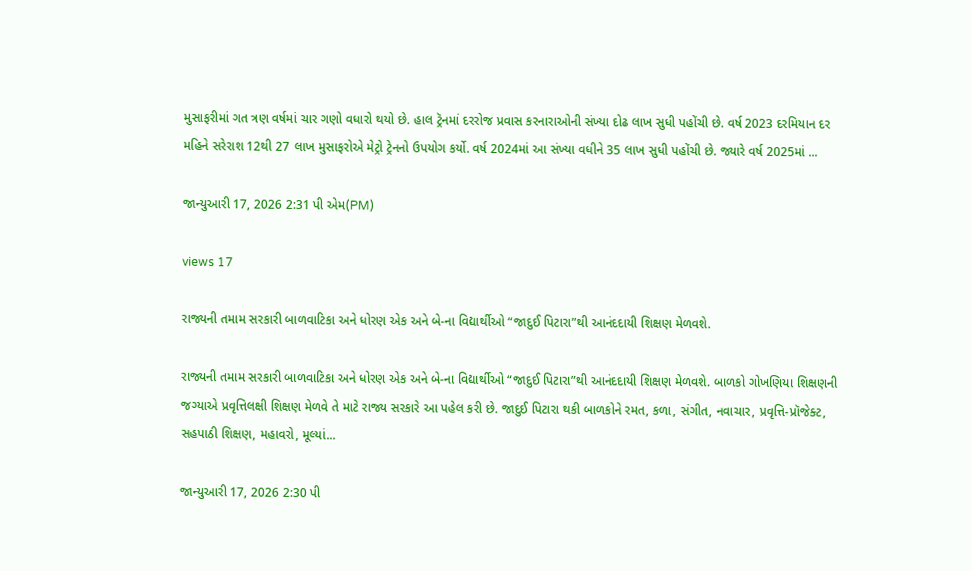મુસાફરીમાં ગત ત્રણ વર્ષમાં ચાર ગણો વધારો થયો છે. હાલ ટ્રૅનમાં દરરોજ પ્રવાસ કરનારાઓની સંખ્યા દોઢ લાખ સુધી પહોંચી છે. વર્ષ 2023 દરમિયાન દર મહિને સરેરાશ 12થી 27 લાખ મુસાફરોએ મેટ્રો ટ્રેનનો ઉપયોગ કર્યો. વર્ષ 2024માં આ સંખ્યા વધીને 35 લાખ સુધી પહોંચી છે. જ્યારે વર્ષ 2025માં ...

જાન્યુઆરી 17, 2026 2:31 પી એમ(PM)

views 17

રાજ્યની તમામ સરકારી બાળવાટિકા અને ધોરણ એક અને બે-ના વિદ્યાર્થીઓ “જાદુઈ પિટારા”થી આનંદદાયી શિક્ષણ મેળવશે.

રાજ્યની તમામ સરકારી બાળવાટિકા અને ધોરણ એક અને બે-ના વિદ્યાર્થીઓ “જાદુઈ પિટારા”થી આનંદદાયી શિક્ષણ મેળવશે. બાળકો ગોખણિયા શિક્ષણની જગ્યાએ પ્રવૃત્તિલક્ષી શિક્ષણ મેળવે તે માટે રાજ્ય સરકારે આ પહેલ કરી છે. જાદુઈ પિટારા થકી બાળકોને રમત, કળા, સંગીત, નવાચાર, પ્રવૃત્તિ-પ્રૉજેક્ટ, સહપાઠી શિક્ષણ, મહાવરો, મૂલ્યાં...

જાન્યુઆરી 17, 2026 2:30 પી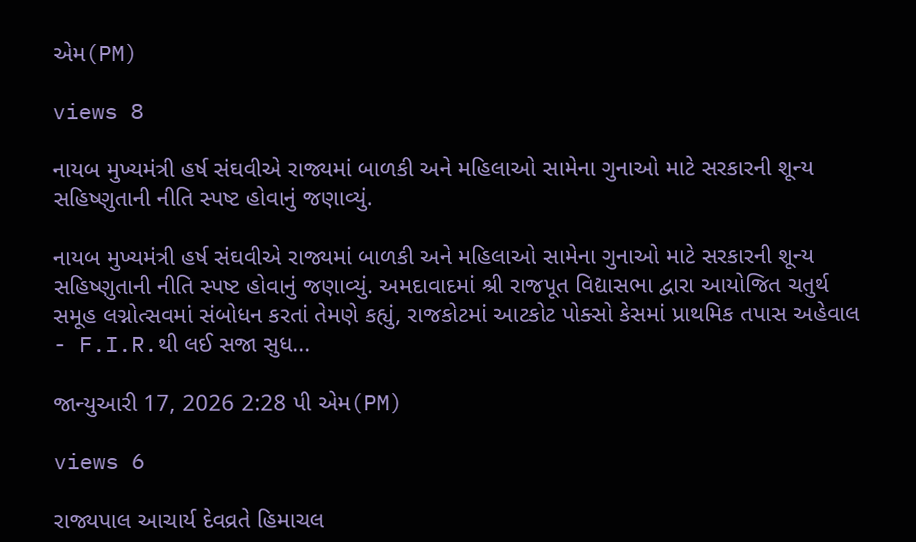એમ(PM)

views 8

નાયબ મુખ્યમંત્રી હર્ષ સંઘવીએ રાજ્યમાં બાળકી અને મહિલાઓ સામેના ગુનાઓ માટે સરકારની શૂન્ય સહિષ્ણુતાની નીતિ સ્પષ્ટ હોવાનું જણાવ્યું.

નાયબ મુખ્યમંત્રી હર્ષ સંઘવીએ રાજ્યમાં બાળકી અને મહિલાઓ સામેના ગુનાઓ માટે સરકારની શૂન્ય સહિષ્ણુતાની નીતિ સ્પષ્ટ હોવાનું જણાવ્યું. અમદાવાદમાં શ્રી રાજપૂત વિદ્યાસભા દ્વારા આયોજિત ચતુર્થ સમૂહ લગ્નોત્સવમાં સંબોધન કરતાં તેમણે કહ્યું, રાજકોટમાં આટકોટ પોક્સો કેસમાં પ્રાથમિક તપાસ અહેવાલ - F.I.R.થી લઈ સજા સુધ...

જાન્યુઆરી 17, 2026 2:28 પી એમ(PM)

views 6

રાજ્યપાલ આચાર્ય દેવવ્રતે હિમાચલ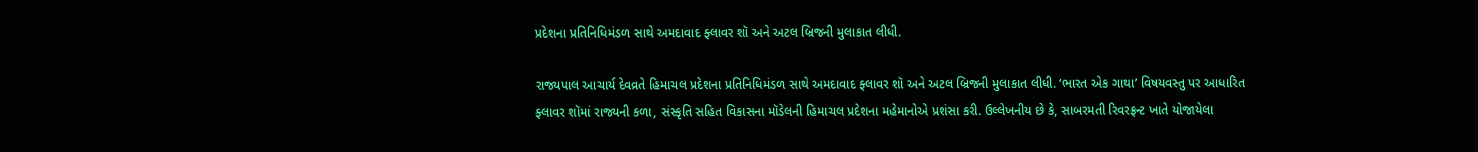પ્રદેશના પ્રતિનિધિમંડળ સાથે અમદાવાદ ફ્લાવર શૉ અને અટલ બ્રિજની મુલાકાત લીધી.

રાજ્યપાલ આચાર્ય દેવવ્રતે હિમાચલ પ્રદેશના પ્રતિનિધિમંડળ સાથે અમદાવાદ ફ્લાવર શૉ અને અટલ બ્રિજની મુલાકાત લીધી. ‘ભારત એક ગાથા’ વિષયવસ્તુ પર આધારિત ફ્લાવર શૉમાં રાજ્યની કળા, સંસ્કૃતિ સહિત વિકાસના મૉડેલની હિમાચલ પ્રદેશના મહેમાનોએ પ્રશંસા કરી. ઉલ્લેખનીય છે કે, સાબરમતી રિવરફ્રન્ટ ખાતે યોજાયેલા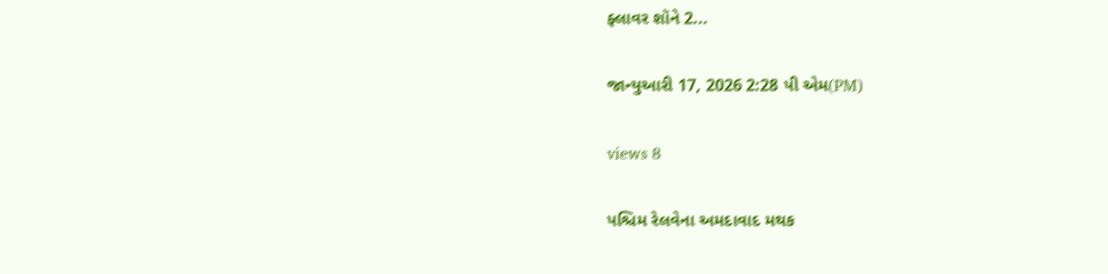ફ્લાવર શૉને 2...

જાન્યુઆરી 17, 2026 2:28 પી એમ(PM)

views 8

પશ્ચિમ રેલવેના અમદાવાદ મથક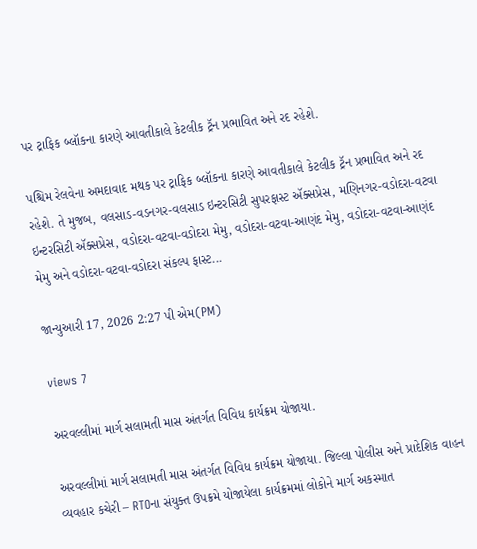પર ટ્રાફિક બ્લૉકના કારણે આવતીકાલે કેટલીક ટ્રૅન પ્રભાવિત અને રદ રહેશે.

પશ્ચિમ રેલવેના અમદાવાદ મથક પર ટ્રાફિક બ્લૉકના કારણે આવતીકાલે કેટલીક ટ્રૅન પ્રભાવિત અને રદ રહેશે. તે મુજબ, વલસાડ-વડનગર-વલસાડ ઇન્ટરસિટી સુપરફાસ્ટ ઍક્સપ્રેસ, મણિનગર-વડોદરા-વટવા ઇન્ટરસિટી ઍક્સપ્રેસ, વડોદરા-વટવા-વડોદરા મેમુ, વડોદરા-વટવા-આણંદ મેમુ, વડોદરા-વટવા-આણંદ મેમુ અને વડોદરા-વટવા-વડોદરા સંકલ્પ ફાસ્ટ...

જાન્યુઆરી 17, 2026 2:27 પી એમ(PM)

views 7

અરવલ્લીમાં માર્ગ સલામતી માસ અંતર્ગત વિવિધ કાર્યક્રમ યોજાયા.

અરવલ્લીમાં માર્ગ સલામતી માસ અંતર્ગત વિવિધ કાર્યક્રમ યોજાયા. જિલ્લા પોલીસ અને પ્રાદેશિક વાહન વ્યવહાર કચેરી – RTOના સંયુક્ત ઉપક્રમે યોજાયેલા કાર્યક્રમમાં લોકોને માર્ગ અકસ્માત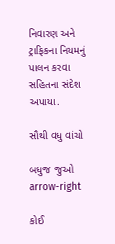નિવારણ અને ટ્રાફિકના નિયમનું પાલન કરવા સહિતના સંદેશ અપાયા.

સૌથી વધુ વાંચો

બધુજ જુઓ arrow-right

કોઈ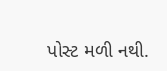પોસ્ટ મળી નથી.